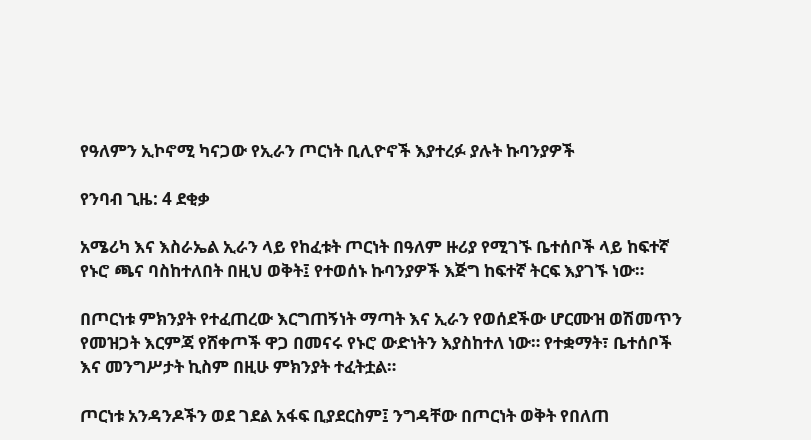የዓለምን ኢኮኖሚ ካናጋው የኢራን ጦርነት ቢሊዮኖች እያተረፉ ያሉት ኩባንያዎች

የንባብ ጊዜ: 4 ደቂቃ

አሜሪካ እና እስራኤል ኢራን ላይ የከፈቱት ጦርነት በዓለም ዙሪያ የሚገኙ ቤተሰቦች ላይ ከፍተኛ የኑሮ ጫና ባስከተለበት በዚህ ወቅት፤ የተወሰኑ ኩባንያዎች እጅግ ከፍተኛ ትርፍ እያገኙ ነው።

በጦርነቱ ምክንያት የተፈጠረው እርግጠኝነት ማጣት እና ኢራን የወሰደችው ሆርሙዝ ወሽመጥን የመዝጋት እርምጃ የሸቀጦች ዋጋ በመናሩ የኑሮ ውድነትን እያስከተለ ነው። የተቋማት፣ ቤተሰቦች እና መንግሥታት ኪስም በዚሁ ምክንያት ተፈትቷል።

ጦርነቱ አንዳንዶችን ወደ ገደል አፋፍ ቢያደርስም፤ ንግዳቸው በጦርነት ወቅት የበለጠ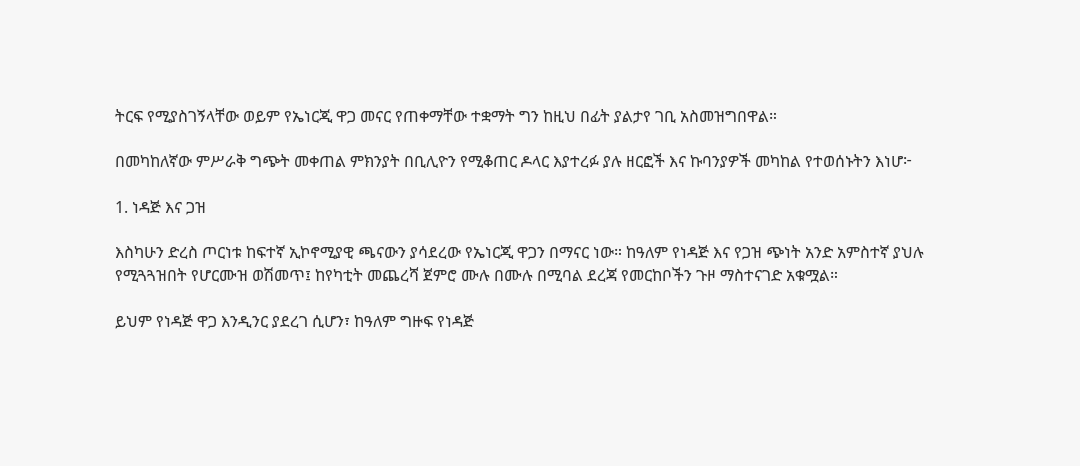ትርፍ የሚያስገኝላቸው ወይም የኤነርጂ ዋጋ መናር የጠቀማቸው ተቋማት ግን ከዚህ በፊት ያልታየ ገቢ አስመዝግበዋል።

በመካከለኛው ምሥራቅ ግጭት መቀጠል ምክንያት በቢሊዮን የሚቆጠር ዶላር እያተረፉ ያሉ ዘርፎች እና ኩባንያዎች መካከል የተወሰኑትን እነሆ፦

1. ነዳጅ እና ጋዝ

እስካሁን ድረስ ጦርነቱ ከፍተኛ ኢኮኖሚያዊ ጫናውን ያሳደረው የኤነርጂ ዋጋን በማናር ነው። ከዓለም የነዳጅ እና የጋዝ ጭነት አንድ አምስተኛ ያህሉ የሚጓጓዝበት የሆርሙዝ ወሽመጥ፤ ከየካቲት መጨረሻ ጀምሮ ሙሉ በሙሉ በሚባል ደረጃ የመርከቦችን ጉዞ ማስተናገድ አቁሟል።

ይህም የነዳጅ ዋጋ እንዲንር ያደረገ ሲሆን፣ ከዓለም ግዙፍ የነዳጅ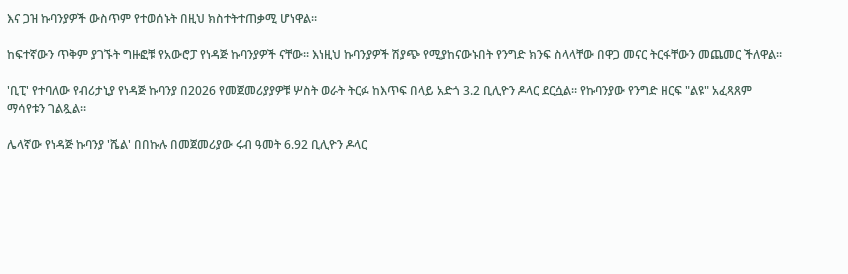እና ጋዝ ኩባንያዎች ውስጥም የተወሰኑት በዚህ ክስተትተጠቃሚ ሆነዋል።

ከፍተኛውን ጥቅም ያገኙት ግዙፎቹ የአውሮፓ የነዳጅ ኩባንያዎች ናቸው። እነዚህ ኩባንያዎች ሽያጭ የሚያከናውኑበት የንግድ ክንፍ ስላላቸው በዋጋ መናር ትርፋቸውን መጨመር ችለዋል።

'ቢፒ' የተባለው የብሪታኒያ የነዳጅ ኩባንያ በ2026 የመጀመሪያያዎቹ ሦስት ወራት ትርፉ ከእጥፍ በላይ አድጎ 3.2 ቢሊዮን ዶላር ደርሷል። የኩባንያው የንግድ ዘርፍ "ልዩ" አፈጻጸም ማሳየቱን ገልጿል።

ሌላኛው የነዳጅ ኩባንያ 'ሼል' በበኩሉ በመጀመሪያው ሩብ ዓመት 6.92 ቢሊዮን ዶላር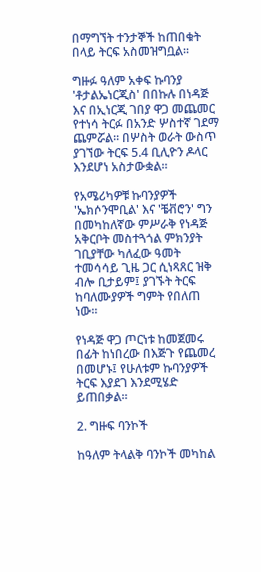በማግኘት ተንታኞች ከጠበቁት በላይ ትርፍ አስመዝግቧል።

ግዙፉ ዓለም አቀፍ ኩባንያ 'ቶታልኤነርጂስ' በበኩሉ በነዳጅ እና በኢነርጂ ገበያ ዋጋ መጨመር የተነሳ ትርፉ በአንድ ሦስተኛ ገደማ ጨምሯል። በሦስት ወራት ውስጥ ያገኘው ትርፍ 5.4 ቢሊዮን ዶላር እንደሆነ አስታውቋል።

የአሜሪካዎቹ ኩባንያዎች 'ኤክሶንሞቢል' እና 'ቼቭሮን' ግን በመካከለኛው ምሥራቅ የነዳጅ አቅርቦት መስተጓጎል ምክንያት ገቢያቸው ካለፈው ዓመት ተመሳሳይ ጊዜ ጋር ሲነጻጸር ዝቅ ብሎ ቢታይም፤ ያገኙት ትርፍ ከባለሙያዎች ግምት የበለጠ ነው።

የነዳጅ ዋጋ ጦርነቱ ከመጀመሩ በፊት ከነበረው በእጅጉ የጨመረ በመሆኑ፤ የሁለቱም ኩባንያዎች ትርፍ እያደገ እንደሚሄድ ይጠበቃል።

2. ግዙፍ ባንኮች

ከዓለም ትላልቅ ባንኮች መካከል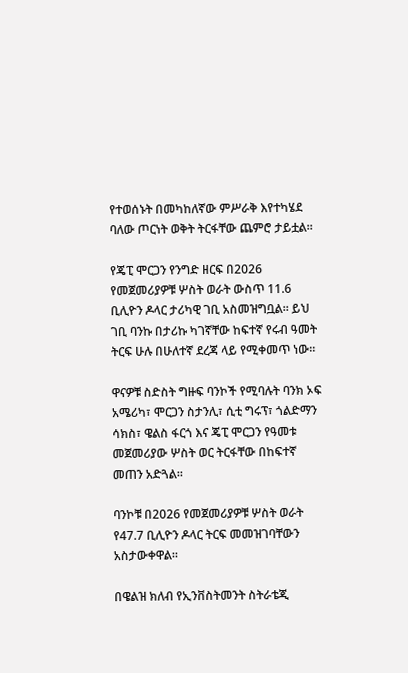የተወሰኑት በመካከለኛው ምሥራቅ እየተካሄደ ባለው ጦርነት ወቅት ትርፋቸው ጨምሮ ታይቷል።

የጄፒ ሞርጋን የንግድ ዘርፍ በ2026 የመጀመሪያዎቹ ሦስት ወራት ውስጥ 11.6 ቢሊዮን ዶላር ታሪካዊ ገቢ አስመዝግቧል። ይህ ገቢ ባንኩ በታሪኩ ካገኛቸው ከፍተኛ የሩብ ዓመት ትርፍ ሁሉ በሁለተኛ ደረጃ ላይ የሚቀመጥ ነው።

ዋናዎቹ ስድስት ግዙፍ ባንኮች የሚባሉት ባንክ ኦፍ አሜሪካ፣ ሞርጋን ስታንሊ፣ ሲቲ ግሩፕ፣ ጎልድማን ሳክስ፣ ዌልስ ፋርጎ እና ጄፒ ሞርጋን የዓመቱ መጀመሪያው ሦስት ወር ትርፋቸው በከፍተኛ መጠን አድጓል።

ባንኮቹ በ2026 የመጀመሪያዎቹ ሦስት ወራት የ47.7 ቢሊዮን ዶላር ትርፍ መመዝገባቸውን አስታውቀዋል።

በዌልዝ ክለብ የኢንቨስትመንት ስትራቴጂ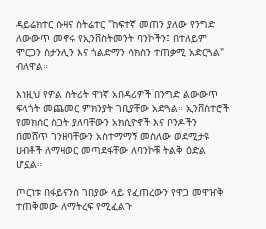ዳይሬክተር ሱዛና ስትሬተር "ከፍተኛ መጠን ያለው የንግድ ለውውጥ መኖሩ የኢንቨስትመንት ባንኮችን፤ በተለይም ሞርጋን ስታንሊን እና ጎልድማን ሳክስን ተጠቃሚ አድርጓል" ብለዋል።

እነዚህ የዎል ስትሪት ዋነኛ አበዳሪዎች በንግድ ልውውጥ ፍላጎት መጨመር ምክንያት ገቢያቸው አድጓል። ኢንቨስተሮች የመክሰር ስጋት ያለባቸውን አክሲዮኖች እና ቦንዶችን በመሸጥ ገንዘባቸውን አስተማማኝ መስለው ወደሚታዩ ሀብቶች ለማዛወር መጣደፋቸው ለባንኮቹ ትልቅ ዕድል ሆኗል።

ጦርነቱ በፋይናንስ ገበያው ላይ የፈጠረውን የዋጋ መዋዠቅ ተጠቅመው ለማትረፍ የሚፈልጉ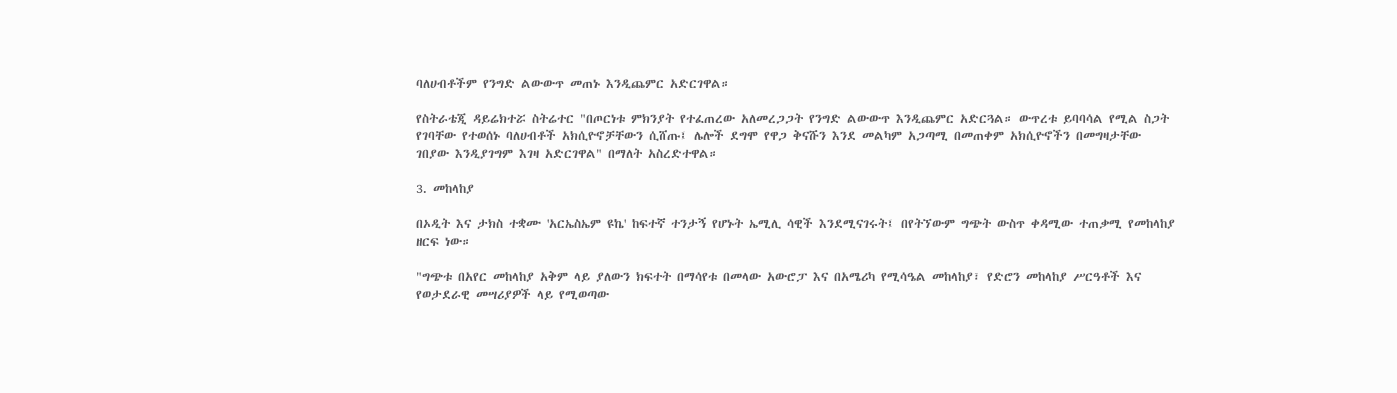ባለሀብቶችም የንግድ ልውውጥ መጠኑ እንዲጨምር አድርገዋል።

የስትራቴጂ ዳይሬክተሯ ስትሬተር "በጦርነቱ ምክንያት የተፈጠረው አለመረጋጋት የንግድ ልውውጥ እንዲጨምር አድርጓል። ውጥረቱ ይባባሳል የሚል ስጋት የገባቸው የተወሰኑ ባለሀብቶች አክሲዮኖቻቸውን ሲሸጡ፤ ሌሎች ደግሞ የዋጋ ቅናሹን እንደ መልካም አጋጣሚ በመጠቀም አክሲዮኖችን በመግዛታቸው ገበያው እንዲያገግም እገዛ አድርገዋል" በማለት አስረድተዋል።

3. መከላከያ

በኦዲት እና ታክስ ተቋሙ 'አርኤስኤም ዩኬ' ከፍተኛ ተንታኝ የሆኑት ኤሚሊ ሳዊች እንደሚናገሩት፤ በየትኘውም ግጭት ውስጥ ቀዳሚው ተጠቃሚ የመከላከያ ዘርፍ ነው።

"ግጭቱ በአየር መከላከያ አቅም ላይ ያለውን ክፍተት በማሳየቱ በመላው አውሮፓ እና በአሜሪካ የሚሳዔል መከላከያ፣ የድሮን መከላከያ ሥርዓቶች እና የወታደራዊ መሣሪያዎች ላይ የሚወጣው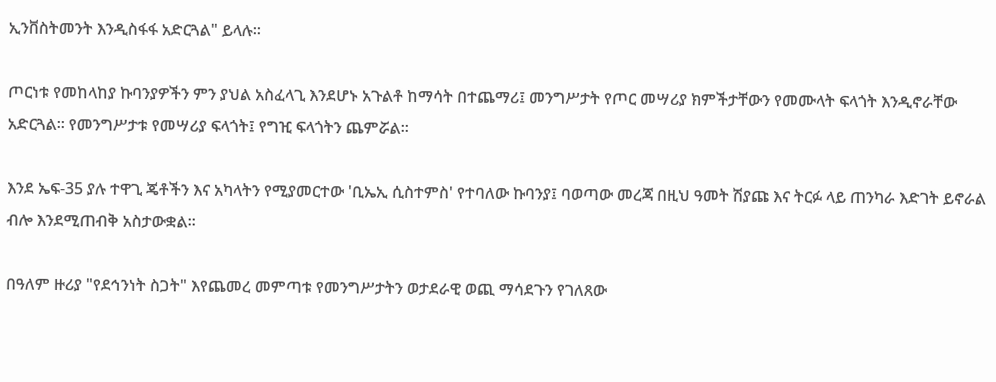ኢንቨስትመንት እንዲስፋፋ አድርጓል" ይላሉ።

ጦርነቱ የመከላከያ ኩባንያዎችን ምን ያህል አስፈላጊ እንደሆኑ አጉልቶ ከማሳት በተጨማሪ፤ መንግሥታት የጦር መሣሪያ ክምችታቸውን የመሙላት ፍላጎት እንዲኖራቸው አድርጓል። የመንግሥታቱ የመሣሪያ ፍላጎት፤ የግዢ ፍላጎትን ጨምሯል።

እንደ ኤፍ-35 ያሉ ተዋጊ ጄቶችን እና አካላትን የሚያመርተው 'ቢኤኢ ሲስተምስ' የተባለው ኩባንያ፤ ባወጣው መረጃ በዚህ ዓመት ሽያጩ እና ትርፉ ላይ ጠንካራ እድገት ይኖራል ብሎ እንደሚጠብቅ አስታውቋል።

በዓለም ዙሪያ "የደኅንነት ስጋት" እየጨመረ መምጣቱ የመንግሥታትን ወታደራዊ ወጪ ማሳደጉን የገለጸው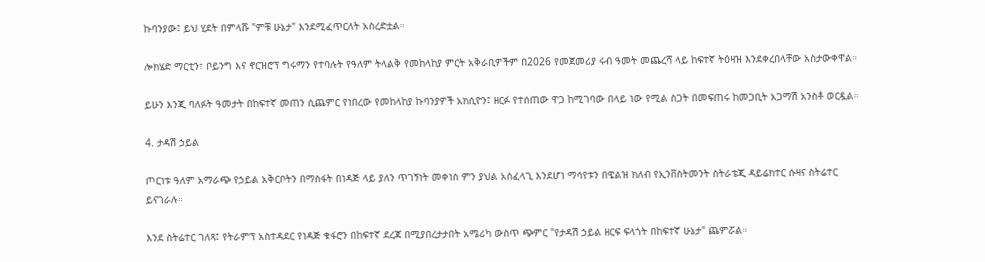ኩባንያው፤ ይህ ሂደት በምላሹ "ምቹ ሁኔታ" እንደሚፈጥርለት አስረድቷል።

ሎክሄድ ማርቲን፣ ቦይንግ እና ኖርዝሮፕ ግሩማን የተባሉት የዓለም ትላልቅ የመከላከያ ምርት አቅራቢዎችም በ2026 የመጀመሪያ ሩብ ዓመት መጨረሻ ላይ ከፍተኛ ትዕዛዝ እንደቀረበላቸው አስታውቀዋል።

ይሁን እንጂ ባለፉት ዓመታት በከፍተኛ መጠን ሲጨምር የነበረው የመከላከያ ኩባንያዎች አክሲዮን፤ ዘርፉ የተሰጠው ዋጋ ከሚገባው በላይ ነው የሚል ስጋት በመፍጠሩ ከመጋቢት አጋማሽ አንስቶ ወርዷል።

4. ታዳሽ ኃይል

ጦርነቱ ዓለም አማራጭ የኃይል አቅርቦትን በማስፋት በነዳጅ ላይ ያለን ጥገኝነት መቀነስ ምን ያህል አስፈላጊ እንደሆነ ማሳየቱን በዌልዝ ክለብ የኢንቨስትመንት ስትራቴጂ ዳይሬክተር ሱዛና ስትሬተር ይናገራሉ።

እንደ ስትሬተር ገለጻ፤ የትራምፕ አስተዳደር የነዳጅ ቁፋሮን በከፍተኛ ደረጃ በሚያበረታታበት አሜሪካ ውስጥ ጭምር "የታዳሽ ኃይል ዘርፍ ፍላጎት በከፍተኛ ሁኔታ" ጨምሯል።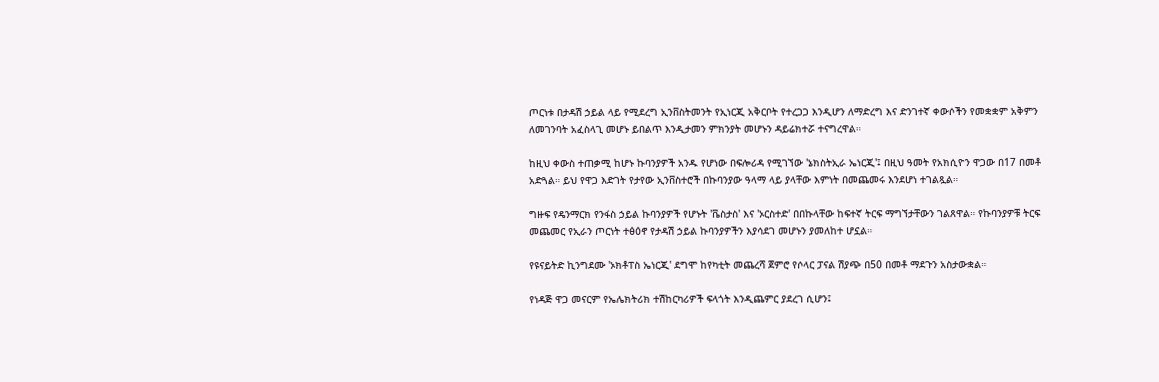ጦርነቱ በታዳሽ ኃይል ላይ የሚደረግ ኢንቨስትመንት የኢነርጂ አቅርቦት የተረጋጋ እንዲሆን ለማድረግ እና ድንገተኛ ቀውሶችን የመቋቋም አቅምን ለመገንባት አፈስላጊ መሆኑ ይበልጥ እንዲታመን ምክንያት መሆኑን ዳይሬክተሯ ተናግረዋል።

ከዚህ ቀውስ ተጠቃሚ ከሆኑ ኩባንያዎች አንዱ የሆነው በፍሎሪዳ የሚገኘው 'ኔክስትኢራ ኤነርጂ'፤ በዚህ ዓመት የአክሲዮን ዋጋው በ17 በመቶ አድጓል። ይህ የዋጋ እድገት የታየው ኢንቨስተሮች በኩባንያው ዓላማ ላይ ያላቸው እምነት በመጨመሩ እንደሆነ ተገልጿል።

ግዙፍ የዴንማርክ የንፋስ ኃይል ኩባንያዎች የሆኑት 'ቬስታስ' እና 'ኦርስተድ' በበኩላቸው ከፍተኛ ትርፍ ማግኘታቸውን ገልጸዋል። የኩባንያዎቹ ትርፍ መጨመር የኢራን ጦርነት ተፅዕኖ የታዳሽ ኃይል ኩባንያዎችን እያሳደገ መሆኑን ያመለከተ ሆኗል።

የዩናይትድ ኪንግደሙ 'ኦክቶፐስ ኤነርጂ' ደግሞ ከየካቲት መጨረሻ ጀምሮ የሶላር ፓናል ሽያጭ በ50 በመቶ ማደጉን አስታውቋል።

የነዳጅ ዋጋ መናርም የኤሌክትሪክ ተሽከርካሪዎች ፍላጎት እንዲጨምር ያደረገ ሲሆን፤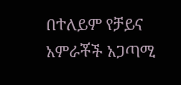በተለይም የቻይና አምራቾች አጋጣሚ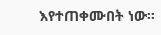እየተጠቀሙበት ነው።